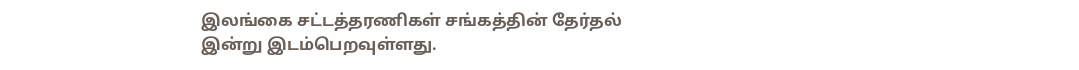இலங்கை சட்டத்தரணிகள் சங்கத்தின் தேர்தல் இன்று இடம்பெறவுள்ளது.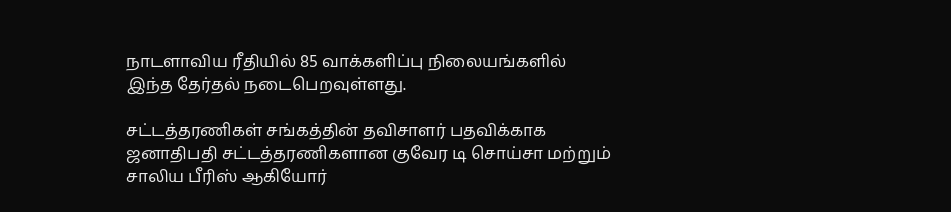நாடளாவிய ரீதியில் 85 வாக்களிப்பு நிலையங்களில் இந்த தேர்தல் நடைபெறவுள்ளது.

சட்டத்தரணிகள் சங்கத்தின் தவிசாளர் பதவிக்காக ஜனாதிபதி சட்டத்தரணிகளான குவேர டி சொய்சா மற்றும் சாலிய பீரிஸ் ஆகியோர்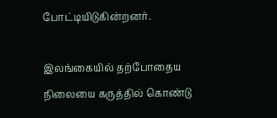போட்டியிடுகின்றனர்.

இலங்கையில் தற்போதைய நிலையை கருத்தில் கொண்டு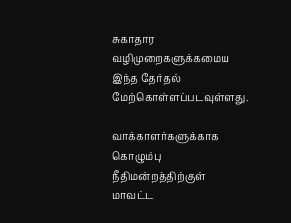சுகாதார வழிமுறைகளுக்கமைய இந்த தேர்தல் மேற்கொள்ளப்படவுள்ளது.

வாக்காளர்களுக்காக கொழும்பு நீதிமன்றத்திற்குள் மாவட்ட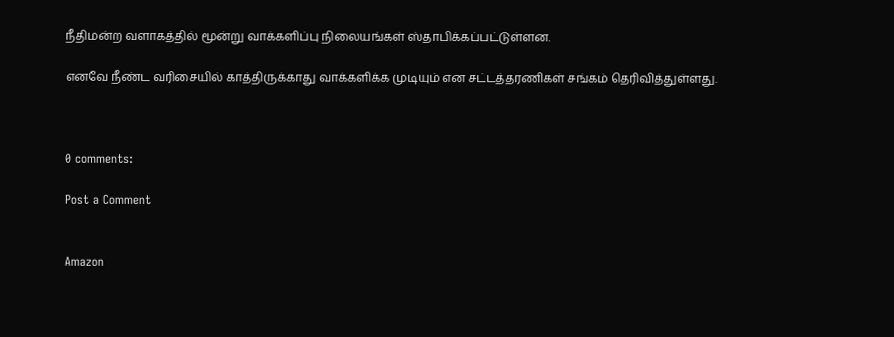நீதிமன்ற வளாகத்தில் மூன்று வாக்களிப்பு நிலையங்கள் ஸ்தாபிக்கப்பட்டுள்ளன.

எனவே நீண்ட வரிசையில் காத்திருக்காது வாக்களிக்க முடியும் என சட்டத்தரணிகள் சங்கம் தெரிவித்துள்ளது.



0 comments:

Post a Comment


Amazon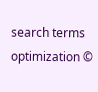search terms optimization ©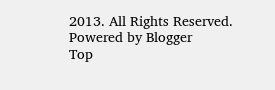2013. All Rights Reserved. Powered by Blogger
Top